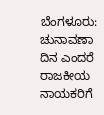ಬೆಂಗಳೂರು: ಚುನಾವಣಾ ದಿನ ಎಂದರೆ ರಾಜಕೀಯ ನಾಯಕರಿಗೆ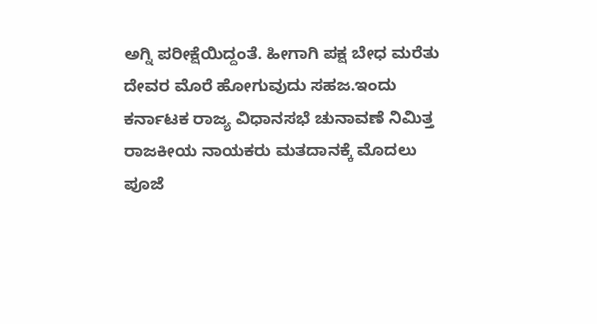ಅಗ್ನಿ ಪರೀಕ್ಷೆಯಿದ್ದಂತೆ. ಹೀಗಾಗಿ ಪಕ್ಷ ಬೇಧ ಮರೆತು ದೇವರ ಮೊರೆ ಹೋಗುವುದು ಸಹಜ.ಇಂದು ಕರ್ನಾಟಕ ರಾಜ್ಯ ವಿಧಾನಸಭೆ ಚುನಾವಣೆ ನಿಮಿತ್ತ ರಾಜಕೀಯ ನಾಯಕರು ಮತದಾನಕ್ಕೆ ಮೊದಲು ಪೂಜೆ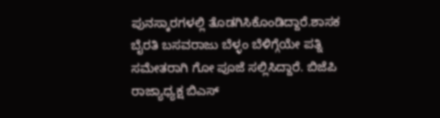ಪುನಸ್ಕಾರಗಳಲ್ಲಿ ತೊಡಗಿಸಿಕೊಂಡಿದ್ದಾರೆ.ಶಾಸಕ ಬೈರತಿ ಬಸವರಾಜು ಬೆಳ್ಳಂ ಬೆಳಿಗ್ಗೆಯೇ ಪತ್ನಿ ಸಮೇತರಾಗಿ ಗೋ ಪೂಜೆ ಸಲ್ಲಿಸಿದ್ದಾರೆ. ಬಿಜೆಪಿ ರಾಜ್ಯಾಧ್ಯಕ್ಷ ಬಿಎಸ್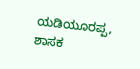ಯಡಿಯೂರಪ್ಪ, ಶಾಸಕ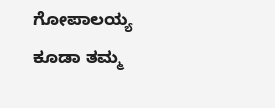ಗೋಪಾಲಯ್ಯ ಕೂಡಾ ತಮ್ಮ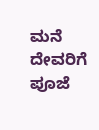ಮನೆ ದೇವರಿಗೆ ಪೂಜೆ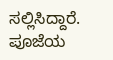ಸಲ್ಲಿಸಿದ್ದಾರೆ. ಪೂಜೆಯ